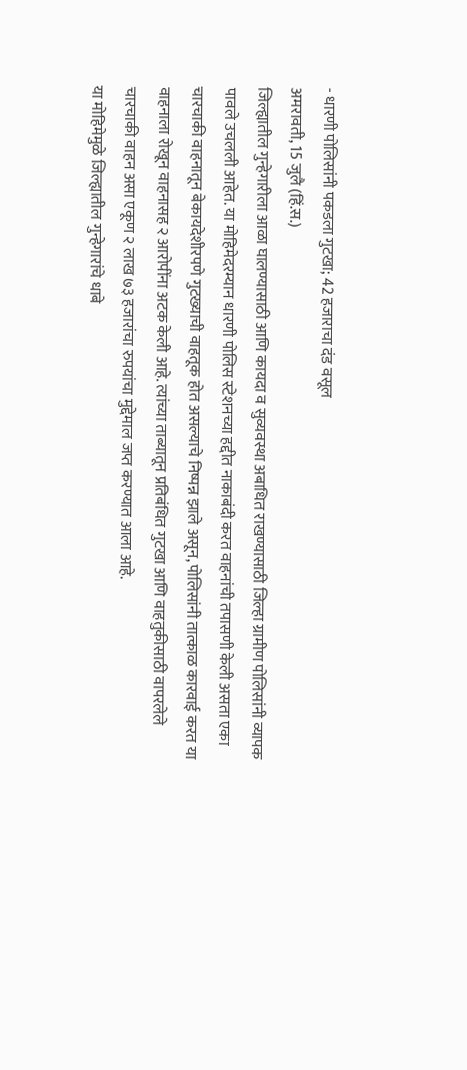- धारणी पोलिसांनी पकडला गुटखा; 42 हजाराचा दंड वसूल
अमरावती, 15 जुलै (हिं.स.)
जिल्ह्यातील गुन्हेगारीला आळा घालण्यासाठी आणि कायदा व सुव्यवस्था अबाधित राखण्यासाठी जिल्हा ग्रामीण पोलिसांनी व्यापक पावले उचलली आहेत. या मोहिमेदरम्यान धारणी पोलिस स्टेशनच्या हद्दीत नाकाबंदी करत वाहनांची तपासणी केली असता एका चारचाकी वाहनातून बेकायदेशीरपणे गुटख्याची वाहतूक होत असल्याचे निष्पन्न झाले असून, पोलिसांनी तात्काळ कारवाई करत या वाहनाला रोखून वाहनासह २ आरोपींना अटक केली आहे. त्यांच्या ताब्यातून प्रतिबंधित गुटखा आणि वाहतुकीसाठी वापरलेले चारचाकी वाहन असा एकूण २ लाख ७३ हजारांचा रुपयांचा मुद्देमाल जप्त करण्यात आला आहे.
या मोहिमेमुळे जिल्ह्यातील गुन्हेगारांचे धाबे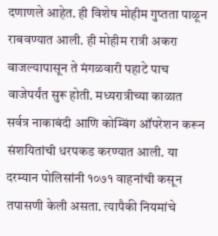दणाणले आहेत. ही विशेष मोहीम गुप्तता पाळून राबवण्यात आली. ही मोहीम रात्री अकरा वाजल्यापासून ते मंगळवारी पहाटे पाच वाजेपर्यंत सुरू होती. मध्यरात्रीच्या काळात सर्वत्र नाकाबंदी आणि कोम्बिंग ऑपरेशन करून संशयितांची धरपकड करण्यात आली. या दरम्यान पोलिसांनी १०७१ वाहनांची कसून तपासणी केली असता. त्यापैकी नियमांचे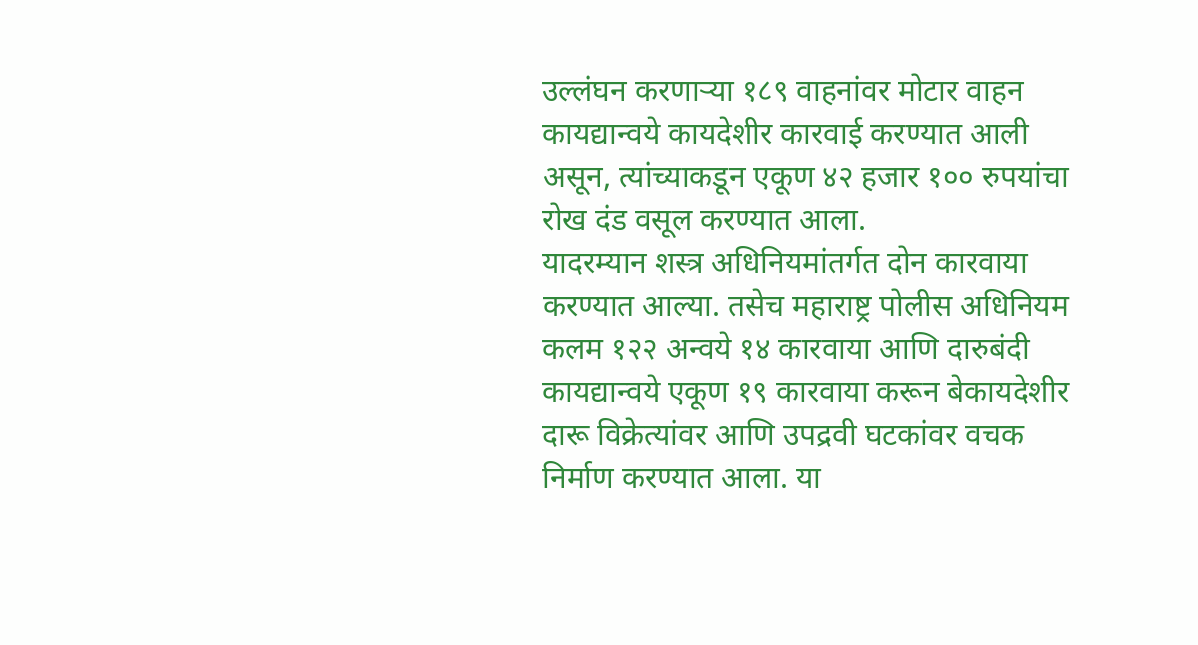उल्लंघन करणाऱ्या १८९ वाहनांवर मोटार वाहन कायद्यान्वये कायदेशीर कारवाई करण्यात आली असून, त्यांच्याकडून एकूण ४२ हजार १०० रुपयांचा रोख दंड वसूल करण्यात आला.
यादरम्यान शस्त्र अधिनियमांतर्गत दोन कारवाया करण्यात आल्या. तसेच महाराष्ट्र पोलीस अधिनियम कलम १२२ अन्वये १४ कारवाया आणि दारुबंदी कायद्यान्वये एकूण १९ कारवाया करून बेकायदेशीर दारू विक्रेत्यांवर आणि उपद्रवी घटकांवर वचक निर्माण करण्यात आला. या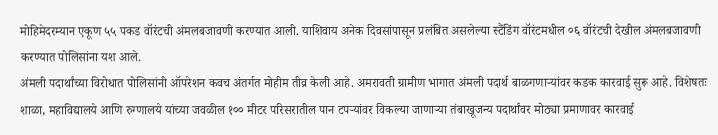मोहिमेदरम्यान एकूण ५५ पकड वॉरंटची अंमलबजावणी करण्यात आली. याशिवाय अनेक दिवसांपासून प्रलंबित असलेल्या स्टैंडिंग वॉरंटमधील ०६ वॉरंटची देखील अंमलबजावणी करण्यात पोलिसांना यश आले.
अंमली पदार्थांच्या विरोधात पोलिसांनी ऑपरेशन कवच अंतर्गत मोहीम तीव्र केली आहे. अमरावती ग्रामीण भागात अंमली पदार्थ बाळगणाऱ्यांवर कडक कारवाई सुरू आहे. विशेषतः शाळा, महाविद्यालये आणि रुग्णालये यांच्या जवळील १०० मीटर परिसरातील पान टपऱ्यांवर विकल्या जाणाऱ्या तंबाखूजन्य पदार्थांवर मोठ्या प्रमाणावर कारवाई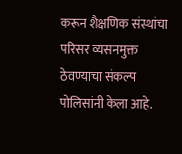करून शैक्षणिक संस्थांचा परिसर व्यसनमुक्त ठेवण्याचा संकल्प पोलिसांनी केला आहे.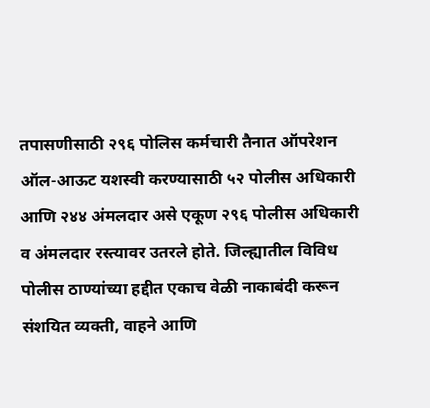तपासणीसाठी २९६ पोलिस कर्मचारी तैनात ऑपरेशन ऑल-आऊट यशस्वी करण्यासाठी ५२ पोलीस अधिकारी आणि २४४ अंमलदार असे एकूण २९६ पोलीस अधिकारी व अंमलदार रस्त्यावर उतरले होते. जिल्ह्यातील विविध पोलीस ठाण्यांच्या हद्दीत एकाच वेळी नाकाबंदी करून संशयित व्यक्ती, वाहने आणि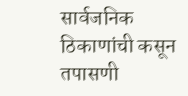सार्वजनिक ठिकाणांची कसून तपासणी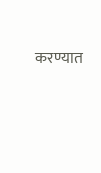करण्यात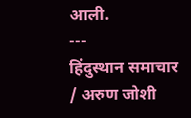आली.
---
हिंदुस्थान समाचार / अरुण जोशी